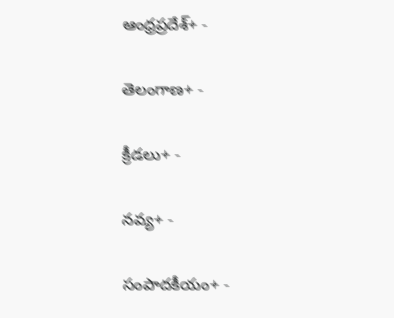ఆంధ్రప్రదేశ్+ -

తెలంగాణ+ -

క్రీడలు+ -

నవ్య+ -

సంపాదకీయం+ -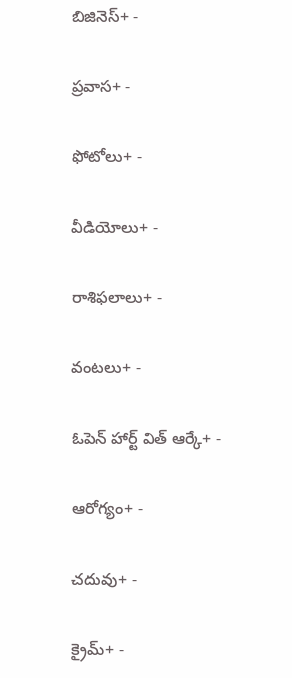బిజినెస్+ -

ప్రవాస+ -

ఫోటోలు+ -

వీడియోలు+ -

రాశిఫలాలు+ -

వంటలు+ -

ఓపెన్ హార్ట్ విత్ ఆర్కే+ -

ఆరోగ్యం+ -

చదువు+ -

క్రైమ్+ -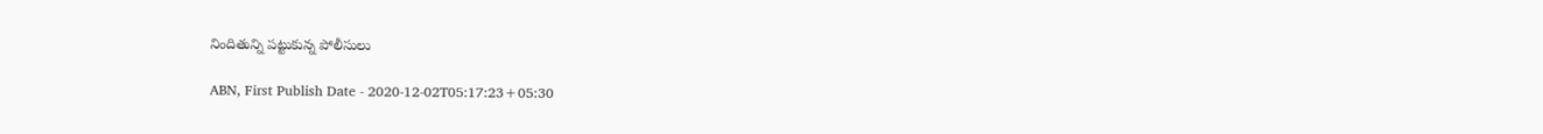నిందితున్ని పట్టుకున్న పోలీసులు

ABN, First Publish Date - 2020-12-02T05:17:23+05:30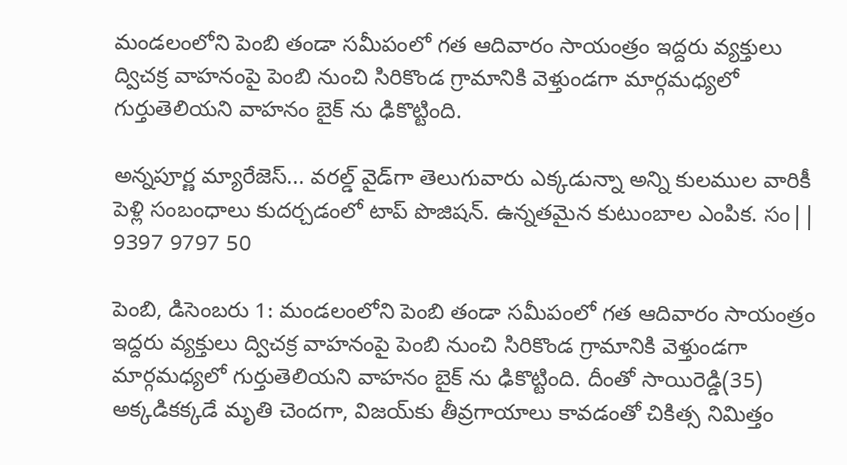మండలంలోని పెంబి తండా సమీపంలో గత ఆదివారం సాయంత్రం ఇద్దరు వ్యక్తులు ద్విచక్ర వాహనంపై పెంబి నుంచి సిరికొండ గ్రామానికి వెళ్తుండగా మార్గమధ్యలో గుర్తుతెలియని వాహనం బైక్‌ ను ఢికొట్టింది.

అన్నపూర్ణ మ్యారేజెస్... వరల్డ్ వైడ్‌గా తెలుగువారు ఎక్కడున్నా అన్ని కులముల వారికీ పెళ్లి సంబంధాలు కుదర్చడంలో టాప్ పొజిషన్. ఉన్నతమైన కుటుంబాల ఎంపిక. సం|| 9397 9797 50

పెంబి, డిసెంబరు 1: మండలంలోని పెంబి తండా సమీపంలో గత ఆదివారం సాయంత్రం ఇద్దరు వ్యక్తులు ద్విచక్ర వాహనంపై పెంబి నుంచి సిరికొండ గ్రామానికి వెళ్తుండగా మార్గమధ్యలో గుర్తుతెలియని వాహనం బైక్‌ ను ఢికొట్టింది. దీంతో సాయిరెడ్డి(35) అక్కడికక్కడే మృతి చెందగా, విజయ్‌కు తీవ్రగాయాలు కావడంతో చికిత్స నిమిత్తం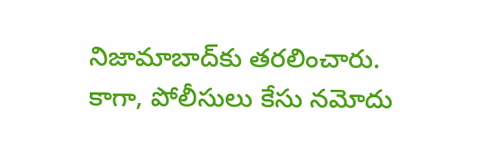నిజామాబాద్‌కు తరలించారు. కాగా, పోలీసులు కేసు నమోదు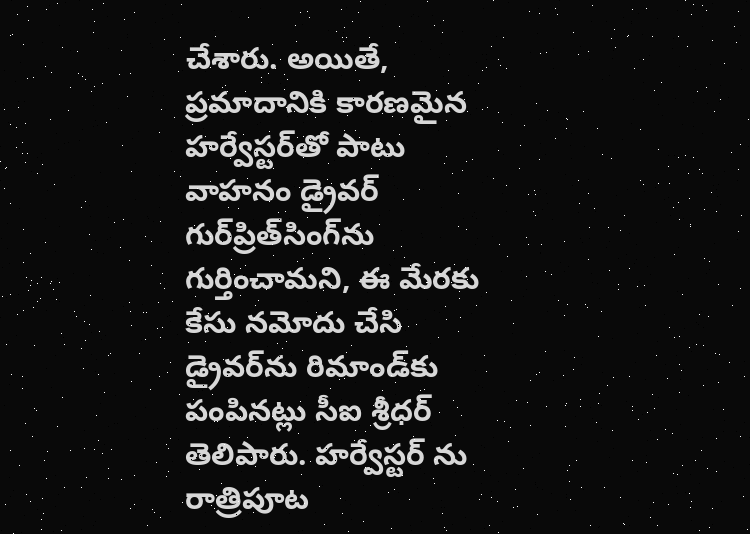చేశారు. అయితే, ప్రమాదానికి కారణమైన హర్వేస్టర్‌తో పాటు వాహనం డ్రైవర్‌ గుర్‌ప్రిత్‌సింగ్‌ను గుర్తించామని, ఈ మేరకు కేసు నమోదు చేసి డ్రైవర్‌ను రిమాండ్‌కు పంపినట్లు సీఐ శ్రీధర్‌ తెలిపారు. హర్వేస్టర్‌ ను రాత్రిపూట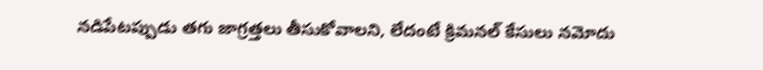నడిపేటప్పుడు తగు జాగ్రత్తలు తీసుకోవాలని, లేదంటే క్రిమనల్‌ కేసులు నమోదు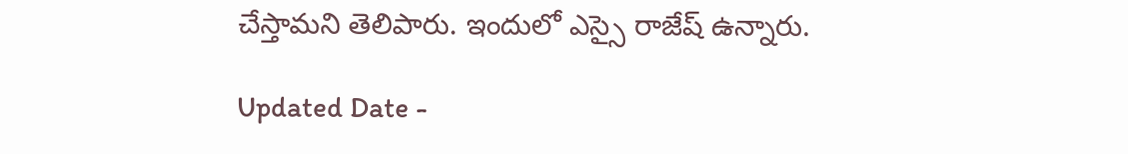చేస్తామని తెలిపారు. ఇందులో ఎస్సై రాజేష్‌ ఉన్నారు.

Updated Date -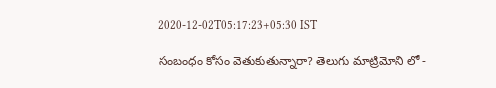2020-12-02T05:17:23+05:30 IST

సంబంధం కోసం వెతుకుతున్నారా? తెలుగు మాట్రిమోని లో -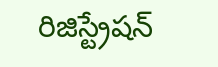రిజిస్ట్రేషన్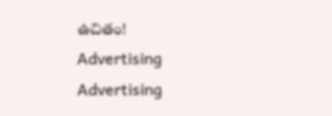ఉచితం!
Advertising
Advertising